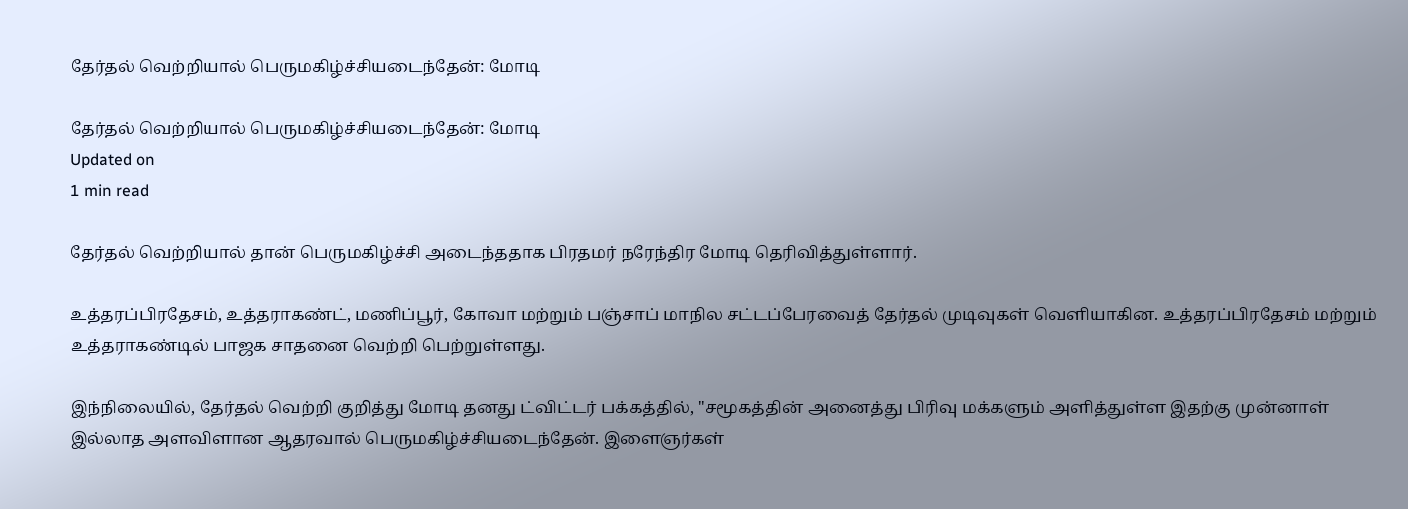தேர்தல் வெற்றியால் பெருமகிழ்ச்சியடைந்தேன்: மோடி

தேர்தல் வெற்றியால் பெருமகிழ்ச்சியடைந்தேன்: மோடி
Updated on
1 min read

தேர்தல் வெற்றியால் தான் பெருமகிழ்ச்சி அடைந்ததாக பிரதமர் நரேந்திர மோடி தெரிவித்துள்ளார்.

உத்தரப்பிரதேசம், உத்தராகண்ட், மணிப்பூர், கோவா மற்றும் பஞ்சாப் மாநில சட்டப்பேரவைத் தேர்தல் முடிவுகள் வெளியாகின. உத்தரப்பிரதேசம் மற்றும் உத்தராகண்டில் பாஜக சாதனை வெற்றி பெற்றுள்ளது.

இந்நிலையில், தேர்தல் வெற்றி குறித்து மோடி தனது ட்விட்டர் பக்கத்தில், "சமூகத்தின் அனைத்து பிரிவு மக்களும் அளித்துள்ள இதற்கு முன்னாள் இல்லாத அளவிளான ஆதரவால் பெருமகிழ்ச்சியடைந்தேன். இளைஞர்கள்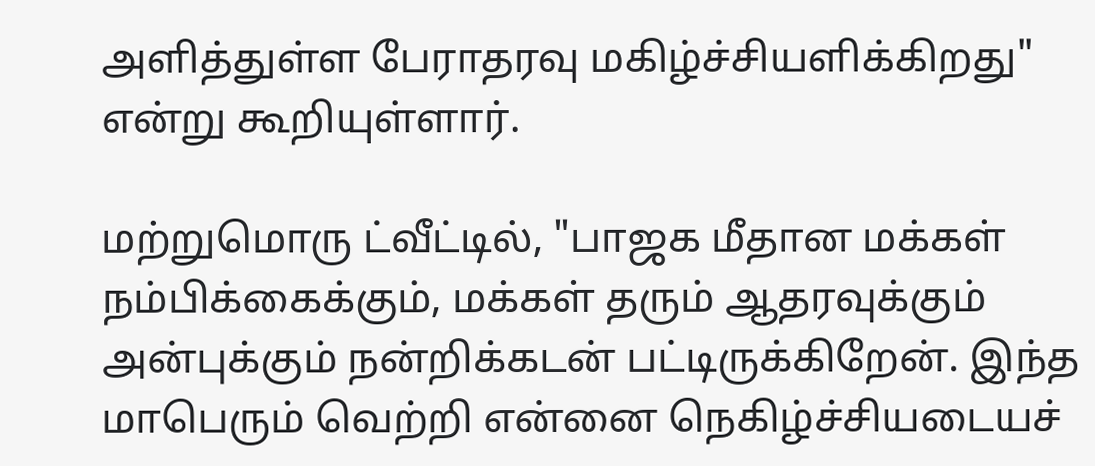அளித்துள்ள பேராதரவு மகிழ்ச்சியளிக்கிறது" என்று கூறியுள்ளார்.

மற்றுமொரு ட்வீட்டில், "பாஜக மீதான மக்கள் நம்பிக்கைக்கும், மக்கள் தரும் ஆதரவுக்கும் அன்புக்கும் நன்றிக்கடன் பட்டிருக்கிறேன். இந்த மாபெரும் வெற்றி என்னை நெகிழ்ச்சியடையச்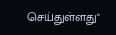செய்துள்ளது"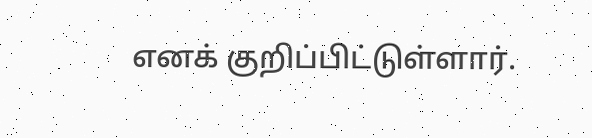எனக் குறிப்பிட்டுள்ளார்.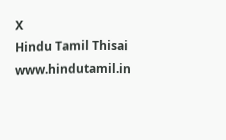X
Hindu Tamil Thisai
www.hindutamil.in